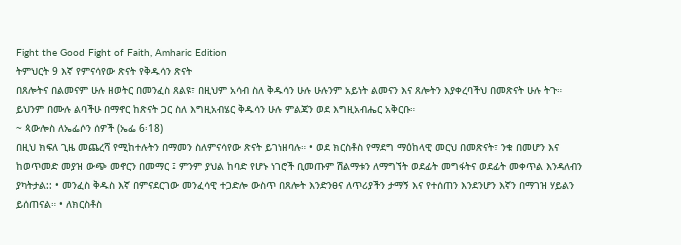Fight the Good Fight of Faith, Amharic Edition
ትምህርት 9 እኛ የምናሳየው ጽናት የቅዱሳን ጽናት
በጸሎትና በልመናም ሁሉ ዘወትር በመንፈስ ጸልዩ፣ በዚህም አሳብ ስለ ቅዱሳን ሁሉ ሁሉንም አይነት ልመናን እና ጸሎትን እያቀረባችህ በመጽናት ሁሉ ትጉ። ይህንም በሙሉ ልባችሁ በማኖር ከጽናት ጋር ስለ እግዚአብሄር ቅዱሳን ሁሉ ምልጃን ወደ እግዚአብሔር አቅርቡ።
~ ጳውሎስ ለኤፌሶን ሰዎች (ኤፌ 6፡18)
በዚህ ክፍለ ጊዜ መጨረሻ የሚከተሉትን በማመን ስለምናሳየው ጽናት ይገነዘባሉ። • ወደ ክርስቶስ የማደግ ማዕከላዊ መርህ በመጽናት፣ ንቁ በመሆን እና ከወጥመድ መያዝ ውጭ መኖርን በመማር ፤ ምንም ያህል ከባድ የሆኑ ነገሮች ቢመጡም ሽልማቱን ለማግኘት ወደፊት መግፋትና ወደፊት መቀጥል እንዳለብን ያካትታል:: • መንፈስ ቅዱስ እኛ በምናደርገው መንፈሳዊ ተጋድሎ ውስጥ በጸሎት እንድንፀና ለጥሪያችን ታማኝ እና የተሰጠን እንደንሆን እኛን በማገዝ ሃይልን ይሰጠናል። • ለክርስቶስ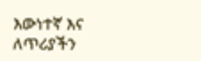እውነተኛ እና ለጥሪያችን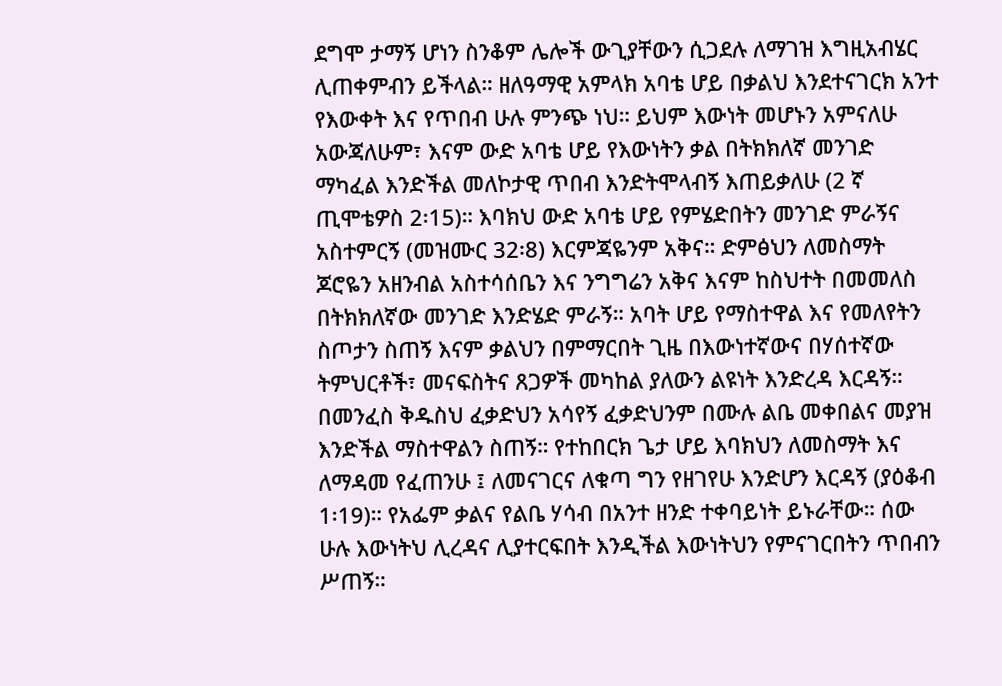ደግሞ ታማኝ ሆነን ስንቆም ሌሎች ውጊያቸውን ሲጋደሉ ለማገዝ እግዚአብሄር ሊጠቀምብን ይችላል። ዘለዓማዊ አምላክ አባቴ ሆይ በቃልህ እንደተናገርክ አንተ የእውቀት እና የጥበብ ሁሉ ምንጭ ነህ። ይህም እውነት መሆኑን አምናለሁ አውጃለሁም፣ እናም ውድ አባቴ ሆይ የእውነትን ቃል በትክክለኛ መንገድ ማካፈል እንድችል መለኮታዊ ጥበብ እንድትሞላብኝ እጠይቃለሁ (2 ኛ ጢሞቴዎስ 2፡15)። እባክህ ውድ አባቴ ሆይ የምሄድበትን መንገድ ምራኝና አስተምርኝ (መዝሙር 32፡8) እርምጃዬንም አቅና። ድምፅህን ለመስማት ጆሮዬን አዘንብል አስተሳሰቤን እና ንግግሬን አቅና እናም ከስህተት በመመለስ በትክክለኛው መንገድ እንድሄድ ምራኝ። አባት ሆይ የማስተዋል እና የመለየትን ስጦታን ስጠኝ እናም ቃልህን በምማርበት ጊዜ በእውነተኛውና በሃሰተኛው ትምህርቶች፣ መናፍስትና ጸጋዎች መካከል ያለውን ልዩነት እንድረዳ እርዳኝ። በመንፈስ ቅዱስህ ፈቃድህን አሳየኝ ፈቃድህንም በሙሉ ልቤ መቀበልና መያዝ እንድችል ማስተዋልን ስጠኝ። የተከበርክ ጌታ ሆይ እባክህን ለመስማት እና ለማዳመ የፈጠንሁ ፤ ለመናገርና ለቁጣ ግን የዘገየሁ እንድሆን እርዳኝ (ያዕቆብ 1፡19)። የአፌም ቃልና የልቤ ሃሳብ በአንተ ዘንድ ተቀባይነት ይኑራቸው። ሰው ሁሉ እውነትህ ሊረዳና ሊያተርፍበት እንዲችል እውነትህን የምናገርበትን ጥበብን ሥጠኝ።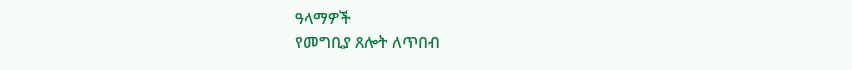ዓላማዎች
የመግቢያ ጸሎት ለጥበብ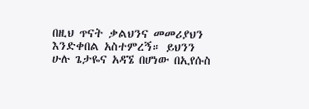በዚህ ጥናት ቃልህንና መመሪያህን እንድቀበል አስተምረኝ። ይህንን ሁሉ ጌታዬና አዳኜ በሆነው በኢየሱስ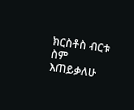ክርስቶስ ብርቱ ስም እጠይቃለሁ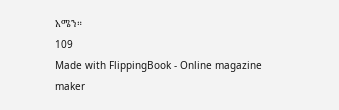አሜን።
109
Made with FlippingBook - Online magazine maker